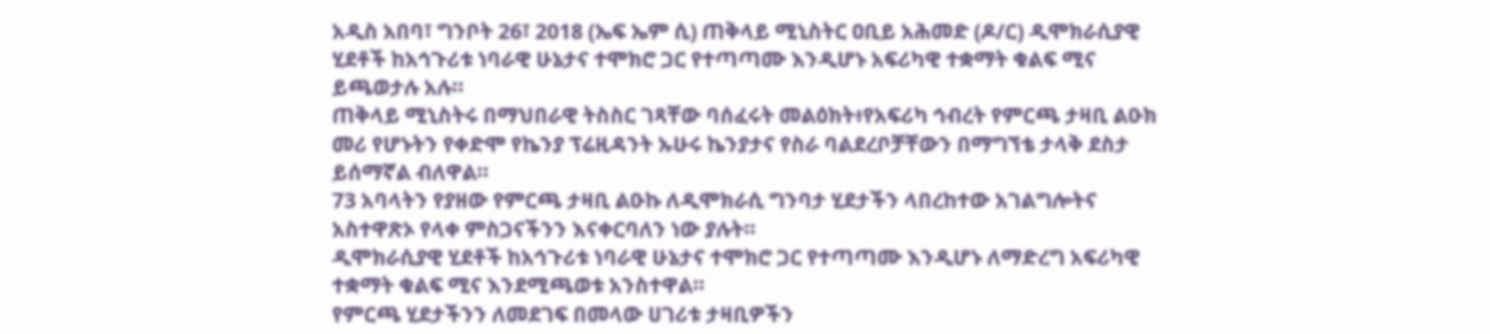አዲስ አበባ፣ ግንቦት 26፣ 2018 (ኤፍ ኤም ሲ) ጠቅላይ ሚኒስትር ዐቢይ አሕመድ (ዶ/ር) ዲሞክራሲያዊ ሂደቶች ከአኅጉሪቱ ነባራዊ ሁኔታና ተሞክሮ ጋር የተጣጣሙ እንዲሆኑ አፍሪካዊ ተቋማት ቁልፍ ሚና ይጫወታሉ አሉ፡፡
ጠቅላይ ሚኒስትሩ በማህበራዊ ትስስር ገጻቸው ባሰፈሩት መልዕክት፥የአፍሪካ ኅብረት የምርጫ ታዛቢ ልዑክ መሪ የሆኑትን የቀድሞ የኬንያ ፕሬዚዳንት ኡሁሩ ኬንያታና የስራ ባልደረቦቻቸውን በማግኘቴ ታላቅ ደስታ ይሰማኛል ብለዋል።
73 አባላትን የያዘው የምርጫ ታዛቢ ልዑኩ ለዲሞክራሲ ግንባታ ሂደታችን ላበረከተው አገልግሎትና አስተዋጽኦ የላቀ ምስጋናችንን እናቀርባለን ነው ያሉት።
ዲሞክራሲያዊ ሂደቶች ከአኅጉሪቱ ነባራዊ ሁኔታና ተሞክሮ ጋር የተጣጣሙ እንዲሆኑ ለማድረግ አፍሪካዊ ተቋማት ቁልፍ ሚና እንደሚጫወቱ አንስተዋል።
የምርጫ ሂደታችንን ለመደገፍ በመላው ሀገሪቱ ታዛቢዎችን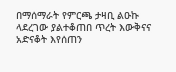በማሰማራት የምርጫ ታዛቢ ልዑኩ ላደረገው ያልተቆጠበ ጥረት እውቅናና አድናቆት እየሰጠን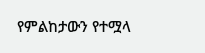የምልከታውን የተሟላ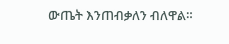ውጤት እንጠብቃለን ብለዋል።